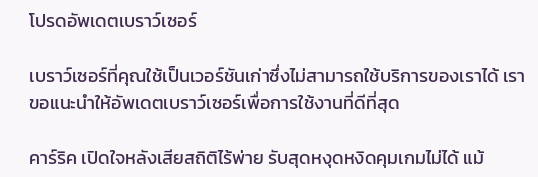โปรดอัพเดตเบราว์เซอร์

เบราว์เซอร์ที่คุณใช้เป็นเวอร์ชันเก่าซึ่งไม่สามารถใช้บริการของเราได้ เราขอแนะนำให้อัพเดตเบราว์เซอร์เพื่อการใช้งานที่ดีที่สุด

คาร์ริค เปิดใจหลังเสียสถิติไร้พ่าย รับสุดหงุดหงิดคุมเกมไม่ได้ แม้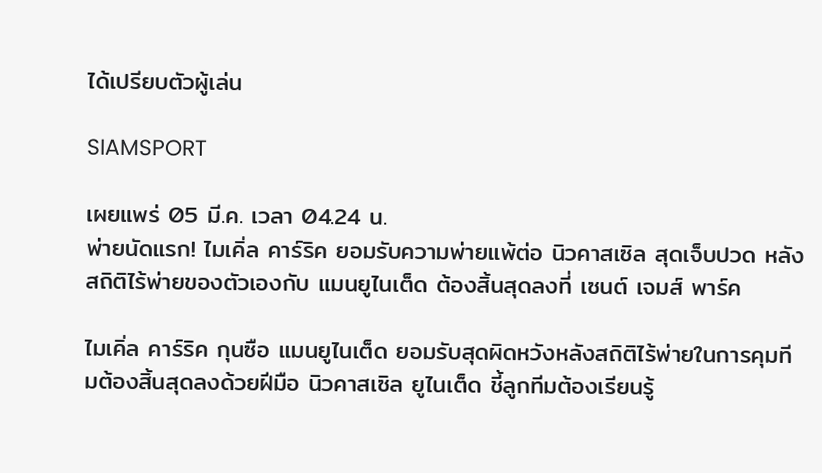ได้เปรียบตัวผู้เล่น

SIAMSPORT

เผยแพร่ 05 มี.ค. เวลา 04.24 น.
พ่ายนัดแรก! ไมเคิ่ล คาร์ริค ยอมรับความพ่ายแพ้ต่อ นิวคาสเซิล สุดเจ็บปวด หลังสถิติไร้พ่ายของตัวเองกับ แมนยูไนเต็ด ต้องสิ้นสุดลงที่ เซนต์ เจมส์ พาร์ค

ไมเคิ่ล คาร์ริค กุนซือ แมนยูไนเต็ด ยอมรับสุดผิดหวังหลังสถิติไร้พ่ายในการคุมทีมต้องสิ้นสุดลงด้วยฝีมือ นิวคาสเซิล ยูไนเต็ด ชี้ลูกทีมต้องเรียนรู้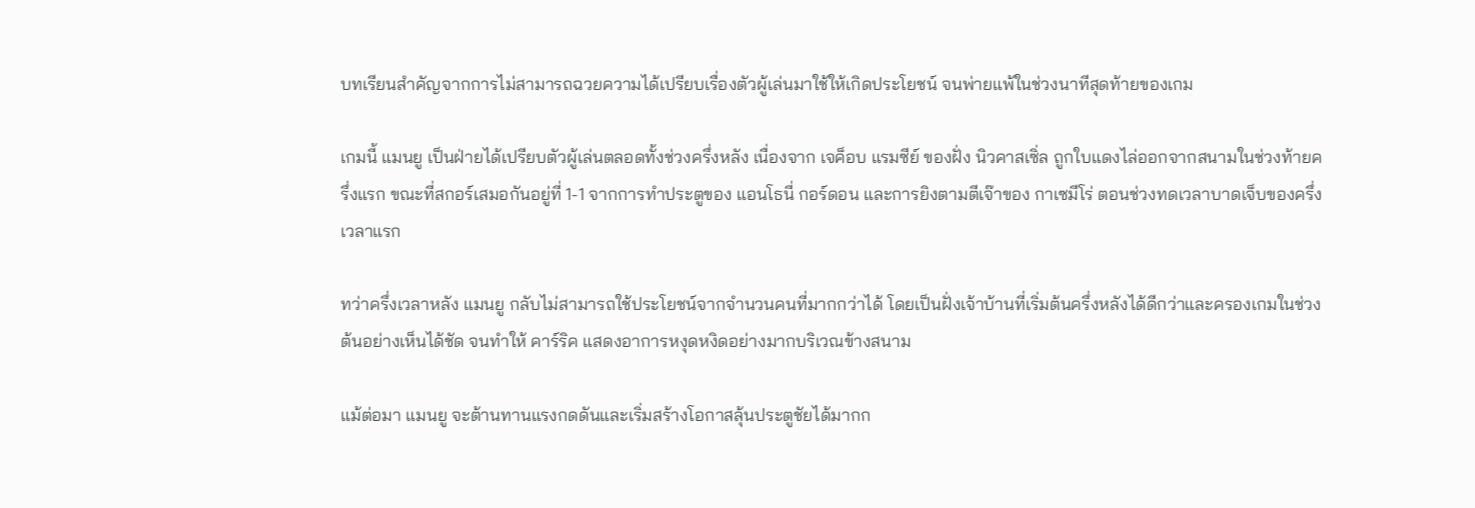บทเรียนสำคัญจากการไม่สามารถฉวยความได้เปรียบเรื่องตัวผู้เล่นมาใช้ให้เกิดประโยชน์ จนพ่ายแพ้ในช่วงนาทีสุดท้ายของเกม

เกมนี้ แมนยู เป็นฝ่ายได้เปรียบตัวผู้เล่นตลอดทั้งช่วงครึ่งหลัง เนื่องจาก เจค็อบ แรมซีย์ ของฝั่ง นิวคาสเซิ่ล ถูกใบแดงไล่ออกจากสนามในช่วงท้ายครึ่งแรก ขณะที่สกอร์เสมอกันอยู่ที่ 1-1 จากการทำประตูของ แอนโธนี่ กอร์ดอน และการยิงตามตีเจ๊าของ กาเซมีโร่ ตอนช่วงทดเวลาบาดเจ็บของครึ่งเวลาแรก

ทว่าครึ่งเวลาหลัง แมนยู กลับไม่สามารถใช้ประโยชน์จากจำนวนคนที่มากกว่าได้ โดยเป็นฝั่งเจ้าบ้านที่เริ่มต้นครึ่งหลังได้ดีกว่าและครองเกมในช่วงต้นอย่างเห็นได้ชัด จนทำให้ คาร์ริค แสดงอาการหงุดหงิดอย่างมากบริเวณข้างสนาม

แม้ต่อมา แมนยู จะต้านทานแรงกดดันและเริ่มสร้างโอกาสลุ้นประตูชัยได้มากก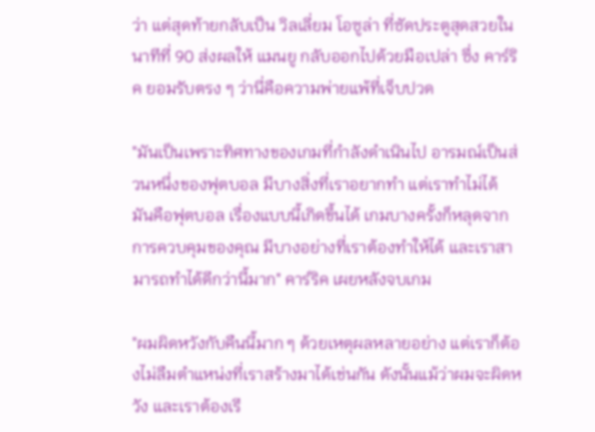ว่า แต่สุดท้ายกลับเป็น วิลเลี่ยม โอซูล่า ที่ซัดประตูสุดสวยในนาทีที่ 90 ส่งผลให้ แมนยู กลับออกไปด้วยมือเปล่า ซึ่ง คาร์ริค ยอมรับตรง ๆ ว่านี่คือความพ่ายแพ้ที่เจ็บปวด

"มันเป็นเพราะทิศทางของเกมที่กำลังดำเนินไป อารมณ์เป็นส่วนหนึ่งของฟุตบอล มีบางสิ่งที่เราอยากทำ แต่เราทำไม่ได้ มันคือฟุตบอล เรื่องแบบนี้เกิดขึ้นได้ เกมบางครั้งก็หลุดจากการควบคุมของคุณ มีบางอย่างที่เราต้องทำให้ได้ และเราสามารถทำได้ดีกว่านี้มาก" คาร์ริค เผยหลังจบเกม

"ผมผิดหวังกับคืนนี้มาก ๆ ด้วยเหตุผลหลายอย่าง แต่เราก็ต้องไม่ลืมตำแหน่งที่เราสร้างมาได้เช่นกัน ดังนั้นแม้ว่าผมจะผิดหวัง และเราต้องเรี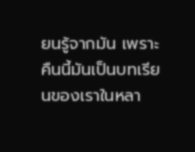ยนรู้จากมัน เพราะคืนนี้มันเป็นบทเรียนของเราในหลา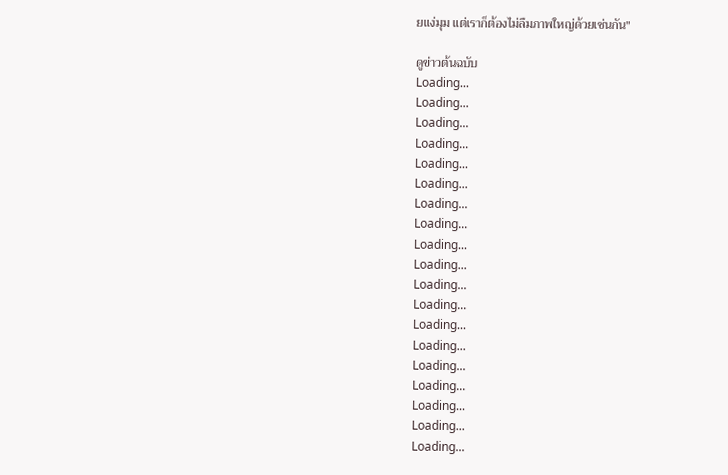ยแง่มุม แต่เราก็ต้องไม่ลืมภาพใหญ่ด้วยเช่นกัน"

ดูข่าวต้นฉบับ
Loading...
Loading...
Loading...
Loading...
Loading...
Loading...
Loading...
Loading...
Loading...
Loading...
Loading...
Loading...
Loading...
Loading...
Loading...
Loading...
Loading...
Loading...
Loading...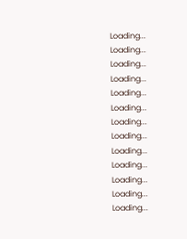Loading...
Loading...
Loading...
Loading...
Loading...
Loading...
Loading...
Loading...
Loading...
Loading...
Loading...
Loading...
Loading...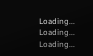Loading...
Loading...
Loading...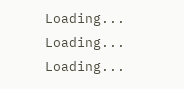Loading...
Loading...
Loading...